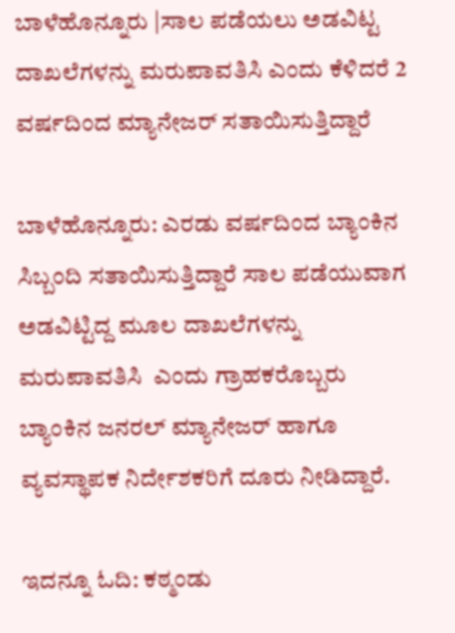ಬಾಳೆಹೊನ್ನೂರು |ಸಾಲ ಪಡೆಯಲು ಅಡವಿಟ್ಟ ದಾಖಲೆಗಳನ್ನು ಮರುಪಾವತಿಸಿ ಎಂದು ಕೆಳಿದರೆ 2 ವರ್ಷದಿಂದ ಮ್ಯಾನೇಜರ್ ಸತಾಯಿಸುತ್ತಿದ್ದಾರೆ

ಬಾಳೆಹೊನ್ನೂರು: ಎರಡು ವರ್ಷದಿಂದ ಬ್ಯಾಂಕಿನ ಸಿಬ್ಬಂದಿ ಸತಾಯಿಸುತ್ತಿದ್ದಾರೆ ಸಾಲ ಪಡೆಯುವಾಗ ಅಡವಿಟ್ಟಿದ್ದ ಮೂಲ ದಾಖಲೆಗಳನ್ನು  ಮರುಪಾವತಿಸಿ  ಎಂದು ಗ್ರಾಹಕರೊಬ್ಬರು ಬ್ಯಾಂಕಿನ ಜನರಲ್ ಮ್ಯಾನೇಜರ್ ಹಾಗೂ ವ್ಯವಸ್ಥಾಪಕ ನಿರ್ದೇಶಕರಿಗೆ ದೂರು ನೀಡಿದ್ದಾರೆ.

ಇದನ್ನೂ ಓದಿ: ಕಠ್ಮಂಡು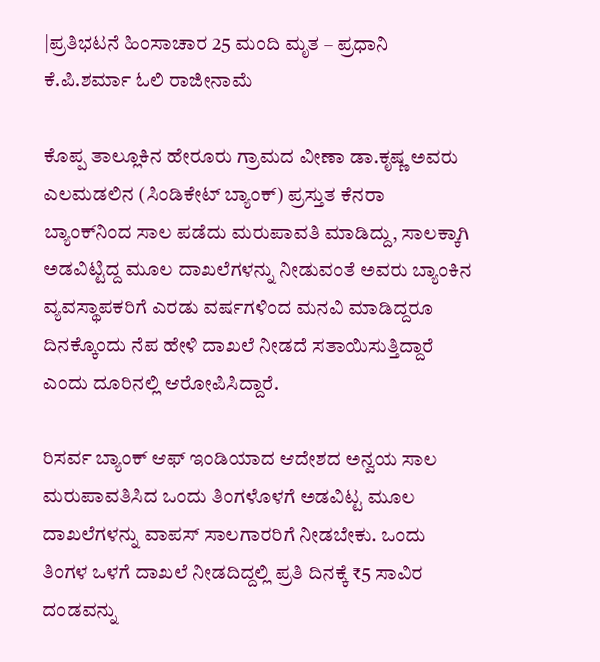|ಪ್ರತಿಭಟನೆ ಹಿಂಸಾಚಾರ 25 ಮಂದಿ ಮೃತ – ಪ್ರಧಾನಿ ಕೆ.ಪಿ.ಶರ್ಮಾ ಓಲಿ ರಾಜೀನಾಮೆ

ಕೊಪ್ಪ ತಾಲ್ಲೂಕಿನ ಹೇರೂರು ಗ್ರಾಮದ ವೀಣಾ ಡಾ.ಕೃಷ್ಣ ಅವರು ಎಲಮಡಲಿನ (ಸಿಂಡಿಕೇಟ್ ಬ್ಯಾಂಕ್) ಪ್ರಸ್ತುತ ಕೆನರಾ ಬ್ಯಾಂಕ್‌ನಿಂದ ಸಾಲ ಪಡೆದು ಮರುಪಾವತಿ ಮಾಡಿದ್ದು, ಸಾಲಕ್ಕಾಗಿ ಅಡವಿಟ್ಟಿದ್ದ ಮೂಲ ದಾಖಲೆಗಳನ್ನು ನೀಡುವಂತೆ ಅವರು ಬ್ಯಾಂಕಿನ ವ್ಯವಸ್ಥಾಪಕರಿಗೆ ಎರಡು ವರ್ಷಗಳಿಂದ ಮನವಿ ಮಾಡಿದ್ದರೂ ದಿನಕ್ಕೊಂದು ನೆಪ ಹೇಳಿ ದಾಖಲೆ ನೀಡದೆ ಸತಾಯಿಸುತ್ತಿದ್ದಾರೆ ಎಂದು ದೂರಿನಲ್ಲಿ ಆರೋಪಿಸಿದ್ದಾರೆ.

ರಿಸರ್ವ ಬ್ಯಾಂಕ್ ಆಫ್ ಇಂಡಿಯಾದ ಆದೇಶದ ಅನ್ವಯ ಸಾಲ ಮರುಪಾವತಿಸಿದ ಒಂದು ತಿಂಗಳೊಳಗೆ ಅಡವಿಟ್ಟ ಮೂಲ ದಾಖಲೆಗಳನ್ನು ವಾಪಸ್‌ ಸಾಲಗಾರರಿಗೆ ನೀಡಬೇಕು. ಒಂದು ತಿಂಗಳ ಒಳಗೆ ದಾಖಲೆ ನೀಡದಿದ್ದಲ್ಲಿ ಪ್ರತಿ ದಿನಕ್ಕೆ ₹5 ಸಾವಿರ ದಂಡವನ್ನು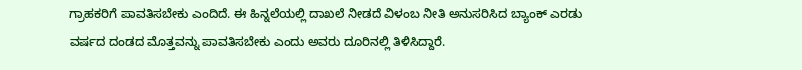ಗ್ರಾಹಕರಿಗೆ ಪಾವತಿಸಬೇಕು ಎಂದಿದೆ. ಈ ಹಿನ್ನಲೆಯಲ್ಲಿ ದಾಖಲೆ ನೀಡದೆ ವಿಳಂಬ ನೀತಿ ಅನುಸರಿಸಿದ ಬ್ಯಾಂಕ್ ಎರಡು ವರ್ಷದ ದಂಡದ ಮೊತ್ತವನ್ನು ಪಾವತಿಸಬೇಕು ಎಂದು ಅವರು ದೂರಿನಲ್ಲಿ ತಿಳಿಸಿದ್ದಾರೆ.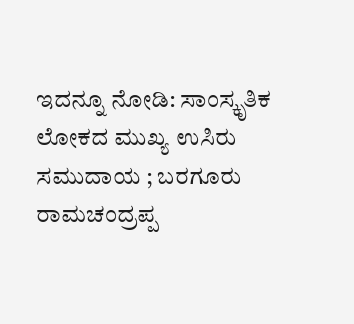ಇದನ್ನೂ ನೋಡಿ: ಸಾಂಸ್ಕೃತಿಕ ಲೋಕದ ಮುಖ್ಯ ಉಸಿರು ಸಮುದಾಯ ; ಬರಗೂರು ರಾಮಚಂದ್ರಪ್ಪ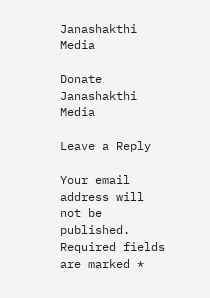Janashakthi Media

Donate Janashakthi Media

Leave a Reply

Your email address will not be published. Required fields are marked *